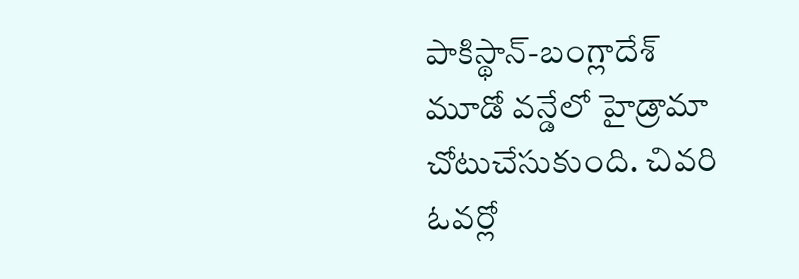పాకిస్థాన్-బంగ్లాదేశ్ మూడో వన్డేలో హైడ్రామా చోటుచేసుకుంది. చివరి ఓవర్లో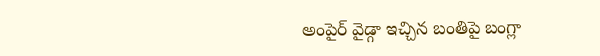అంపైర్ వైడ్గా ఇచ్చిన బంతిపై బంగ్లా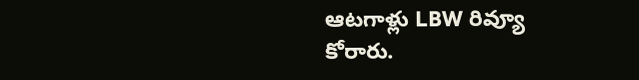ఆటగాళ్లు LBW రివ్యూ కోరారు.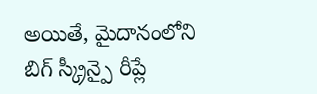అయితే, మైదానంలోని బిగ్ స్క్రీన్పై రీప్లే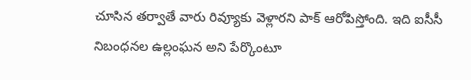చూసిన తర్వాతే వారు రివ్యూకు వెళ్లారని పాక్ ఆరోపిస్తోంది. ఇది ఐసీసీ నిబంధనల ఉల్లంఘన అని పేర్కొంటూ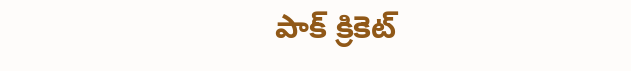పాక్ క్రికెట్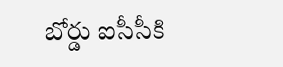బోర్డు ఐసీసీకి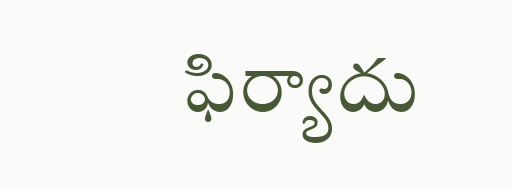ఫిర్యాదు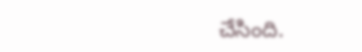చేసింది.